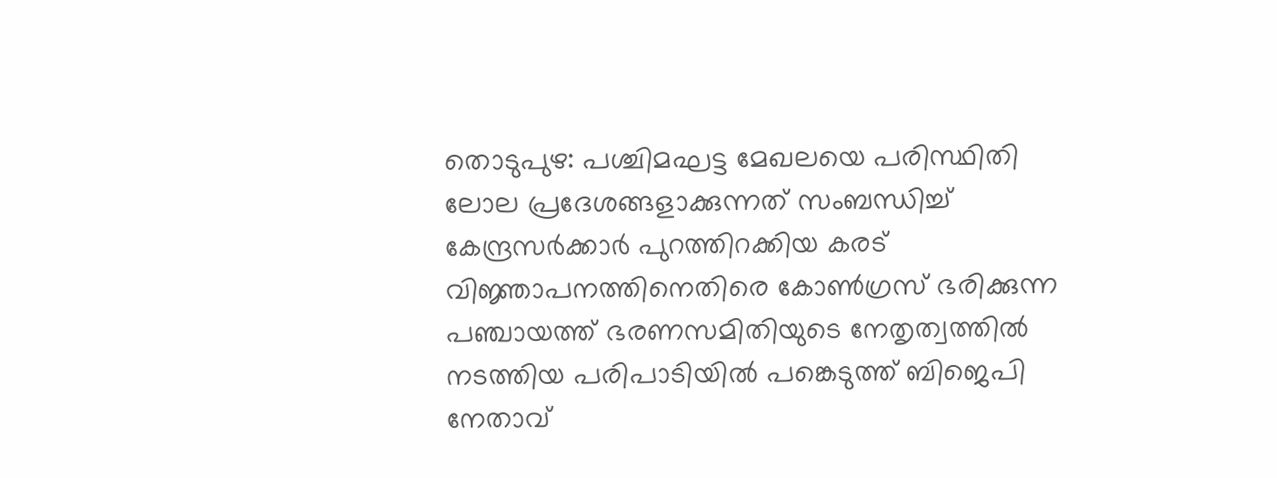തൊടുപുഴ: പശ്ചിമഘട്ട മേഖലയെ പരിസ്ഥിതി ലോല പ്രദേശങ്ങളാക്കുന്നത് സംബന്ധിച്ച് കേന്ദ്രസർക്കാർ പുറത്തിറക്കിയ കരട് വിജ്ഞാപനത്തിനെതിരെ കോൺഗ്രസ് ഭരിക്കുന്ന പഞ്ചായത്ത് ഭരണസമിതിയുടെ നേതൃത്വത്തിൽ നടത്തിയ പരിപാടിയിൽ പങ്കെടുത്ത് ബിജെപി നേതാവ്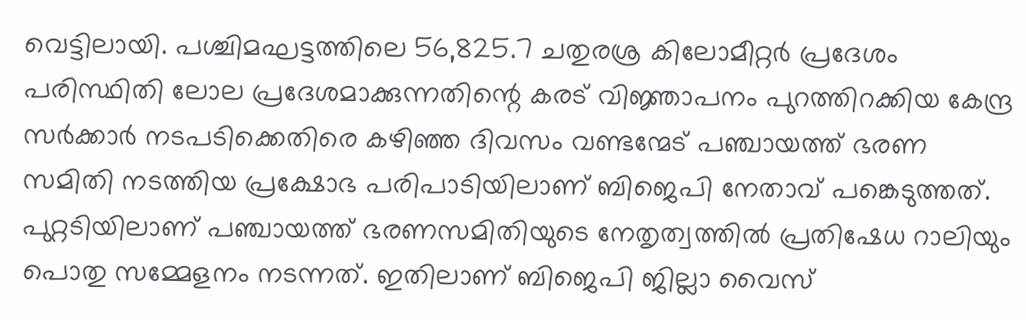വെട്ടിലായി. പശ്ചിമഘട്ടത്തിലെ 56,825.7 ചതുരശ്ര കിലോമീറ്റർ പ്രദേശം പരിസ്ഥിതി ലോല പ്രദേശമാക്കുന്നതിന്റെ കരട് വിജ്ഞാപനം പുറത്തിറക്കിയ കേന്ദ്ര സർക്കാർ നടപടിക്കെതിരെ കഴിഞ്ഞ ദിവസം വണ്ടന്മേട് പഞ്ചായത്ത് ഭരണ സമിതി നടത്തിയ പ്രക്ഷോഭ പരിപാടിയിലാണ് ബിജെപി നേതാവ് പങ്കെടുത്തത്.
പുറ്റടിയിലാണ് പഞ്ചായത്ത് ഭരണസമിതിയുടെ നേതൃത്വത്തിൽ പ്രതിഷേധ റാലിയും പൊതു സമ്മേളനം നടന്നത്. ഇതിലാണ് ബിജെപി ജില്ലാ വൈസ്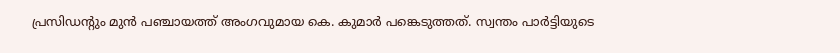പ്രസിഡന്റും മുൻ പഞ്ചായത്ത് അംഗവുമായ കെ. കുമാർ പങ്കെടുത്തത്. സ്വന്തം പാർട്ടിയുടെ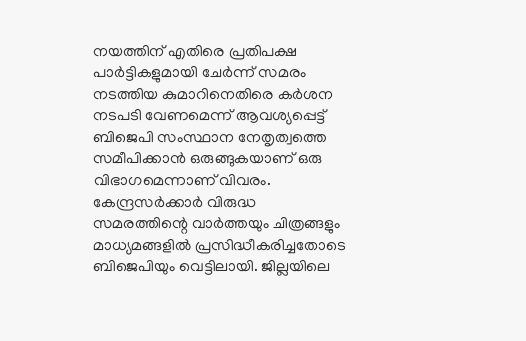നയത്തിന് എതിരെ പ്രതിപക്ഷ പാർട്ടികളുമായി ചേർന്ന് സമരം നടത്തിയ കുമാറിനെതിരെ കർശന നടപടി വേണമെന്ന് ആവശ്യപ്പെട്ട് ബിജെപി സംസ്ഥാന നേതൃത്വത്തെ സമീപിക്കാൻ ഒരുങ്ങുകയാണ് ഒരു വിഭാഗമെന്നാണ് വിവരം.
കേന്ദ്രസർക്കാർ വിരുദ്ധ സമരത്തിന്റെ വാർത്തയും ചിത്രങ്ങളും മാധ്യമങ്ങളിൽ പ്രസിദ്ധീകരിച്ചതോടെ ബിജെപിയും വെട്ടിലായി. ജില്ലയിലെ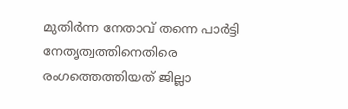മുതിർന്ന നേതാവ് തന്നെ പാർട്ടി നേതൃത്വത്തിനെതിരെ രംഗത്തെത്തിയത് ജില്ലാ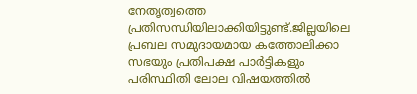നേതൃത്വത്തെ പ്രതിസന്ധിയിലാക്കിയിട്ടുണ്ട്.ജില്ലയിലെ പ്രബല സമുദായമായ കത്തോലിക്കാ സഭയും പ്രതിപക്ഷ പാർട്ടികളും പരിസ്ഥിതി ലോല വിഷയത്തിൽ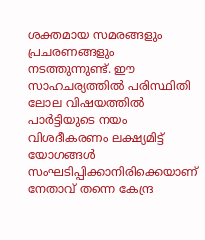ശക്തമായ സമരങ്ങളും പ്രചരണങ്ങളും നടത്തുന്നുണ്ട്. ഈ സാഹചര്യത്തിൽ പരിസ്ഥിതി ലോല വിഷയത്തിൽ പാർട്ടിയുടെ നയം വിശദീകരണം ലക്ഷ്യമിട്ട് യോഗങ്ങൾ സംഘടിപ്പിക്കാനിരിക്കെയാണ് നേതാവ് തന്നെ കേന്ദ്ര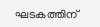ഘടകത്തിന്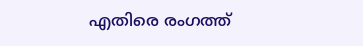എതിരെ രംഗത്ത്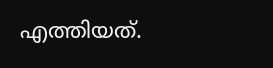എത്തിയത്.